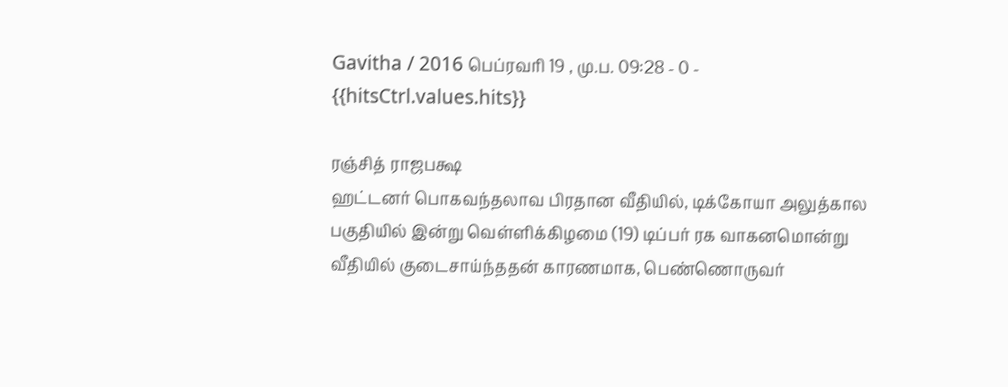Gavitha / 2016 பெப்ரவரி 19 , மு.ப. 09:28 - 0 - {{hitsCtrl.values.hits}}

ரஞ்சித் ராஜபக்ஷ
ஹட்டனர் பொகவந்தலாவ பிரதான வீதியில், டிக்கோயா அலுத்கால பகுதியில் இன்று வெள்ளிக்கிழமை (19) டிப்பர் ரக வாகனமொன்று வீதியில் குடைசாய்ந்ததன் காரணமாக, பெண்ணொருவர்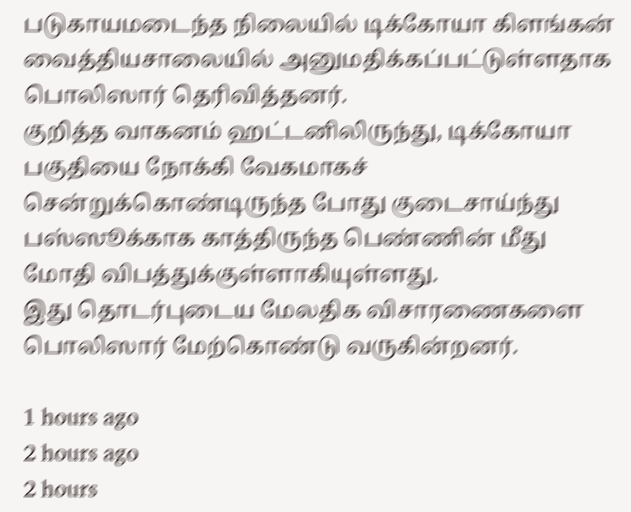படுகாயமடைந்த நிலையில் டிக்கோயா கிளங்கன் வைத்தியசாலையில் அனுமதிக்கப்பட்டுள்ளதாக பொலிஸார் தெரிவித்தனர்.
குறித்த வாகனம் ஹட்டனிலிருந்து, டிக்கோயா பகுதியை நோக்கி வேகமாகச் சென்றுக்கொண்டிருந்த போது குடைசாய்ந்து பஸ்ஸூக்காக காத்திருந்த பெண்ணின் மீது மோதி விபத்துக்குள்ளாகியுள்ளது.
இது தொடர்புடைய மேலதிக விசாரணைகளை பொலிஸார் மேற்கொண்டு வருகின்றனர்.

1 hours ago
2 hours ago
2 hours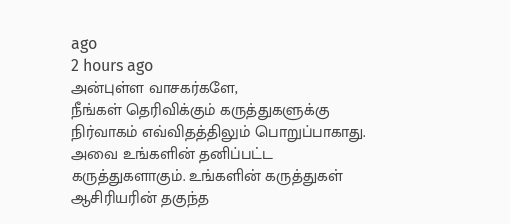ago
2 hours ago
அன்புள்ள வாசகர்களே,
நீங்கள் தெரிவிக்கும் கருத்துகளுக்கு நிர்வாகம் எவ்விதத்திலும் பொறுப்பாகாது. அவை உங்களின் தனிப்பட்ட கருத்துகளாகும். உங்களின் கருத்துகள் ஆசிரியரின் தகுந்த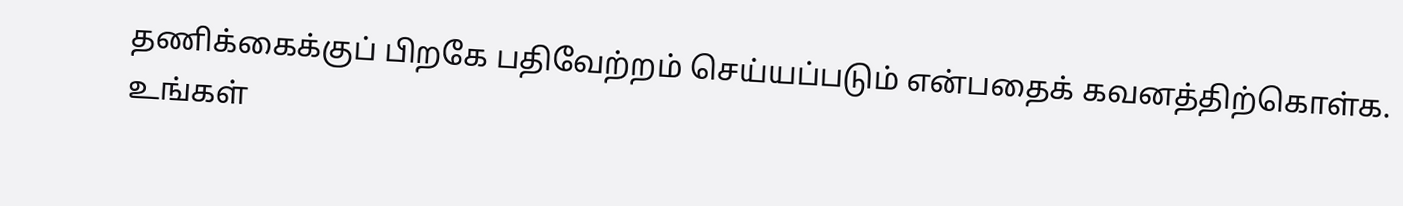தணிக்கைக்குப் பிறகே பதிவேற்றம் செய்யப்படும் என்பதைக் கவனத்திற்கொள்க. உங்கள்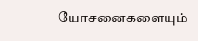யோசனைகளையும்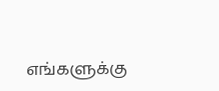எங்களுக்கு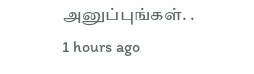அனுப்புங்கள். .
1 hours ago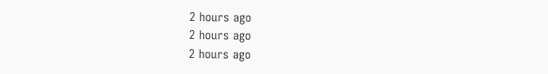2 hours ago
2 hours ago
2 hours ago